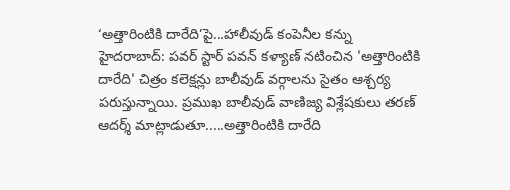‘అత్తారింటికి దారేది’పై...హాలీవుడ్ కంపెనీల కన్ను
హైదరాబాద్: పవర్ స్టార్ పవన్ కళ్యాణ్ నటించిన 'అత్తారింటికి దారేది' చిత్రం కలెక్షన్లు బాలీవుడ్ వర్గాలను సైతం ఆశ్చర్య పరుస్తున్నాయి. ప్రముఖ బాలీవుడ్ వాణిజ్య విశ్లేషకులు తరణ్ ఆదర్శ్ మాట్లాడుతూ.....అత్తారింటికి దారేది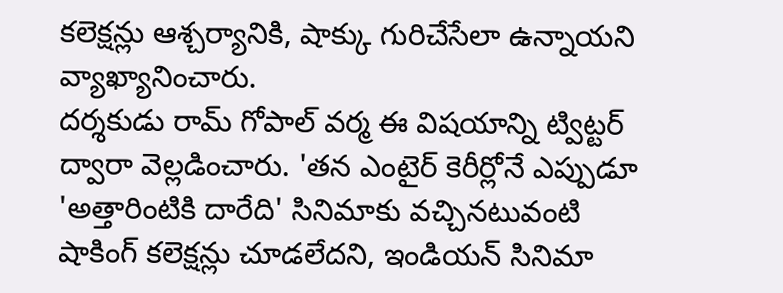కలెక్షన్లు ఆశ్చర్యానికి, షాక్కు గురిచేసేలా ఉన్నాయని వ్యాఖ్యానించారు.
దర్శకుడు రామ్ గోపాల్ వర్మ ఈ విషయాన్ని ట్విట్టర్ ద్వారా వెల్లడించారు. 'తన ఎంటైర్ కెరీర్లోనే ఎప్పుడూ 'అత్తారింటికి దారేది' సినిమాకు వచ్చినటువంటి షాకింగ్ కలెక్షన్లు చూడలేదని, ఇండియన్ సినిమా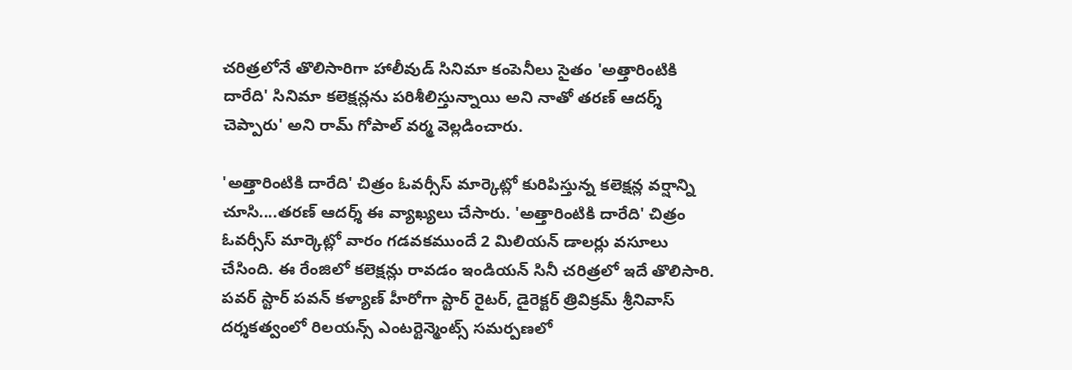చరిత్రలోనే తొలిసారిగా హాలీవుడ్ సినిమా కంపెనీలు సైతం 'అత్తారింటికి దారేది' సినిమా కలెక్షన్లను పరిశీలిస్తున్నాయి అని నాతో తరణ్ ఆదర్శ్ చెప్పారు' అని రామ్ గోపాల్ వర్మ వెల్లడించారు.

'అత్తారింటికి దారేది' చిత్రం ఓవర్సీస్ మార్కెట్లో కురిపిస్తున్న కలెక్షన్ల వర్షాన్ని చూసి....తరణ్ ఆదర్శ్ ఈ వ్యాఖ్యలు చేసారు. 'అత్తారింటికి దారేది' చిత్రం ఓవర్సీస్ మార్కెట్లో వారం గడవకముందే 2 మిలియన్ డాలర్లు వసూలు చేసింది. ఈ రేంజిలో కలెక్షన్లు రావడం ఇండియన్ సినీ చరిత్రలో ఇదే తొలిసారి.
పవర్ స్టార్ పవన్ కళ్యాణ్ హీరోగా స్టార్ రైటర్, డైరెక్టర్ త్రివిక్రమ్ శ్రీనివాస్ దర్శకత్వంలో రిలయన్స్ ఎంటర్టెన్మెంట్స్ సమర్పణలో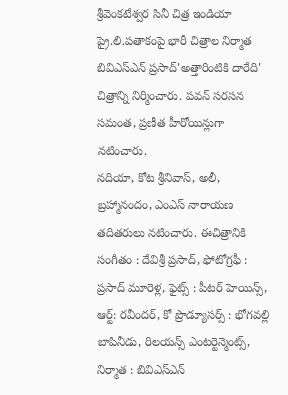శ్రీవెంకటేశ్వర సినీ చిత్ర ఇండియా ప్రై.లి.పతాకంపై భారీ చిత్రాల నిర్మాత బివిఎస్ఎన్ ప్రసాద్'అత్తారింటికి దారేది' చిత్రాన్ని నిర్మించారు. పవన్ సరసన సమంత, ప్రణీత హీరోయిన్లుగా నటించారు.
నదియా, కోట శ్రీనివాస్, అలీ, బ్రహ్మానందం, ఎంఎస్ నారాయణ తదితరులు నటించారు. ఈచిత్రానికి సంగీతం : దేవిశ్రీ ప్రసాద్, ఫోటోగ్రఫీ : ప్రసాద్ మూరెళ్ల, ఫైట్స్ : పీటర్ హెయిన్స్, ఆర్ట్: రవీందర్, కో ప్రొడ్యూసర్స్ : భోగవల్లి బాపినీడు, రిలయన్స్ ఎంటర్టెన్మెంట్స్, నిర్మాత : బివిఎస్ఎన్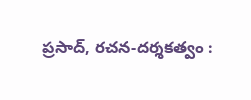ప్రసాద్, రచన-దర్శకత్వం :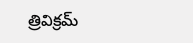త్రివిక్రమ్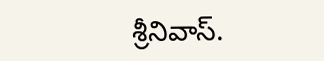శ్రీనివాస్.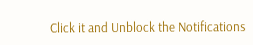Click it and Unblock the Notifications